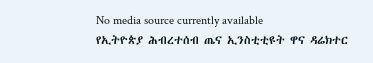No media source currently available
የኢትዮጵያ ሕብረተሰብ ጤና ኢንስቲቲዩት ዋና ዳሬክተር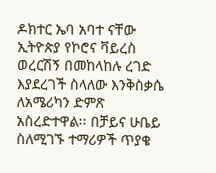ዶክተር ኤባ አባተ ናቸው ኢትዮጵያ የኮሮና ቫይረስ ወረርሽኝ በመከላከሉ ረገድ እያደረገች ስላለው እንቅስቃሴ ለአሜሪካን ድምጽ አስረድተዋል፡፡ በቻይና ሁቤይ ስለሚገኙ ተማሪዎች ጥያቄ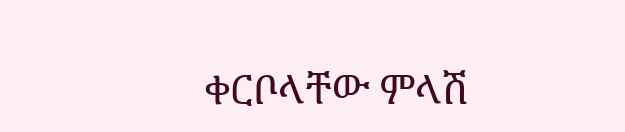ቀርቦላቸው ምላሽ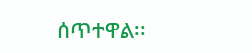ሰጥተዋል፡፡